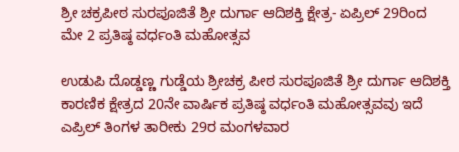ಶ್ರೀ ಚಕ್ರಪೀಠ ಸುರಪೂಜಿತೆ ಶ್ರೀ ದುರ್ಗಾ ಆದಿಶಕ್ತಿ ಕ್ಷೇತ್ರ- ಏಪ್ರಿಲ್ 29ರಿಂದ ಮೇ 2 ಪ್ರತಿಷ್ಠ ವರ್ಧಂತಿ ಮಹೋತ್ಸವ

ಉಡುಪಿ ದೊಡ್ಡಣ್ಣ ಗುಡ್ಡೆಯ ಶ್ರೀಚಕ್ರ ಪೀಠ ಸುರಪೂಜಿತೆ ಶ್ರೀ ದುರ್ಗಾ ಆದಿಶಕ್ತಿ ಕಾರಣಿಕ ಕ್ಷೇತ್ರದ 20ನೇ ವಾರ್ಷಿಕ ಪ್ರತಿಷ್ಠ ವರ್ಧಂತಿ ಮಹೋತ್ಸವವು ಇದೆ ಎಪ್ರಿಲ್ ತಿಂಗಳ ತಾರೀಕು 29ರ ಮಂಗಳವಾರ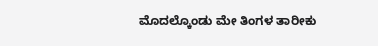ಮೊದಲ್ಕೊಂಡು ಮೇ ತಿಂಗಳ ತಾರೀಕು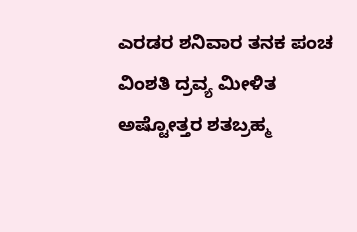ಎರಡರ ಶನಿವಾರ ತನಕ ಪಂಚ ವಿಂಶತಿ ದ್ರವ್ಯ ಮೀಳಿತ ಅಷ್ಟೋತ್ತರ ಶತಬ್ರಹ್ಮ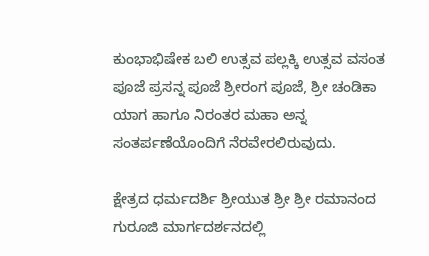ಕುಂಭಾಭಿಷೇಕ ಬಲಿ ಉತ್ಸವ ಪಲ್ಲಕ್ಕಿ ಉತ್ಸವ ವಸಂತ ಪೂಜೆ ಪ್ರಸನ್ನ ಪೂಜೆ ಶ್ರೀರಂಗ ಪೂಜೆ, ಶ್ರೀ ಚಂಡಿಕಾ ಯಾಗ ಹಾಗೂ ನಿರಂತರ ಮಹಾ ಅನ್ನ ಸಂತರ್ಪಣೆಯೊಂದಿಗೆ ನೆರವೇರಲಿರುವುದು.

ಕ್ಷೇತ್ರದ ಧರ್ಮದರ್ಶಿ ಶ್ರೀಯುತ ಶ್ರೀ ಶ್ರೀ ರಮಾನಂದ ಗುರೂಜಿ ಮಾರ್ಗದರ್ಶನದಲ್ಲಿ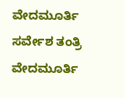ವೇದಮೂರ್ತಿ ಸರ್ವೇಶ ತಂತ್ರಿ ವೇದಮೂರ್ತಿ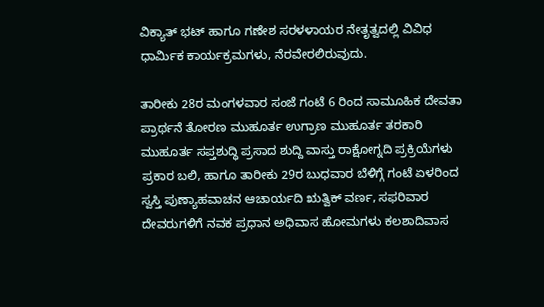ವಿಕ್ಯಾತ್ ಭಟ್ ಹಾಗೂ ಗಣೇಶ ಸರಳಳಾಯರ ನೇತೃತ್ವದಲ್ಲಿ ವಿವಿಧ ಧಾರ್ಮಿಕ ಕಾರ್ಯಕ್ರಮಗಳು, ನೆರವೇರಲಿರುವುದು.

ತಾರೀಕು 28ರ ಮಂಗಳವಾರ ಸಂಜೆ ಗಂಟೆ 6 ರಿಂದ ಸಾಮೂಹಿಕ ದೇವತಾ ಪ್ರಾರ್ಥನೆ ತೋರಣ ಮುಹೂರ್ತ ಉಗ್ರಾಣ ಮುಹೂರ್ತ ತರಕಾರಿ ಮುಹೂರ್ತ ಸಪ್ತಶುದ್ಧಿ ಪ್ರಸಾದ ಶುದ್ದಿ ವಾಸ್ತು ರಾಕ್ಷೋಗ್ನದಿ ಪ್ರಕ್ರಿಯೆಗಳು ಪ್ರಕಾರ ಬಲಿ, ಹಾಗೂ ತಾರೀಕು 29ರ ಬುಧವಾರ ಬೆಳಿಗ್ಗೆ ಗಂಟೆ ಏಳರಿಂದ ಸ್ವಸ್ತಿ ಪುಣ್ಯಾಹವಾಚನ ಆಚಾರ್ಯದಿ ಋತ್ವಿಕ್ ವರ್ಣ, ಸಫರಿವಾರ ದೇವರುಗಳಿಗೆ ನವಕ ಪ್ರಧಾನ ಅಧಿವಾಸ ಹೋಮಗಳು ಕಲಶಾದಿವಾಸ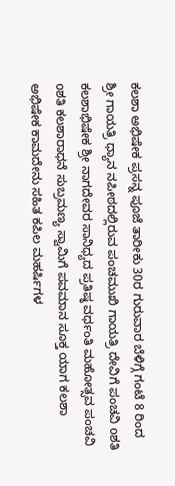ಕಲಶಾ ಅಭಿಷೇಕ ಪ್ರಸನ್ನ ಪೂಜೆ ತಾರೀಕು 30ರ ಗುರುವಾರ ಬೆಳಿಗ್ಗೆ ಗಂಟೆ 8 ರಿಂದ ಶ್ರೀ ಗಾಯತ್ರಿ ಧ್ಯಾನ ನಪೀಠದಲ್ಲಿರುವ ಪಂಚಮುಖಿ ಗಾಯತ್ರಿ ದೇವಿಗೆ ಪಂಚವಿ oಶತಿ ಕಲಶಾಭಿಷೇಕ ಶ್ರೀ ನಾಗದೇವರ ಸಾನಿಧ್ಯದ ಪ್ರತಿಷ್ಠ ವರ್ಧಂತಿ ಮಹೋತ್ಸವ ಪಂಚವಿ oಶತಿ ಕಲಶಾರಾಧನೆ ಸುಬ್ರಮಣ್ಯ ಸ್ವಾಮಿಗೆ ಪವಮಾನ ಸೂಕ್ತ ಯಾಗ ಕಲಶಾ ಅಭಿಷೇಕ ಕಾಮದೇನು ಸಹಿತ ಕಪಿಲ ಮಹರ್ಷಿಗಳ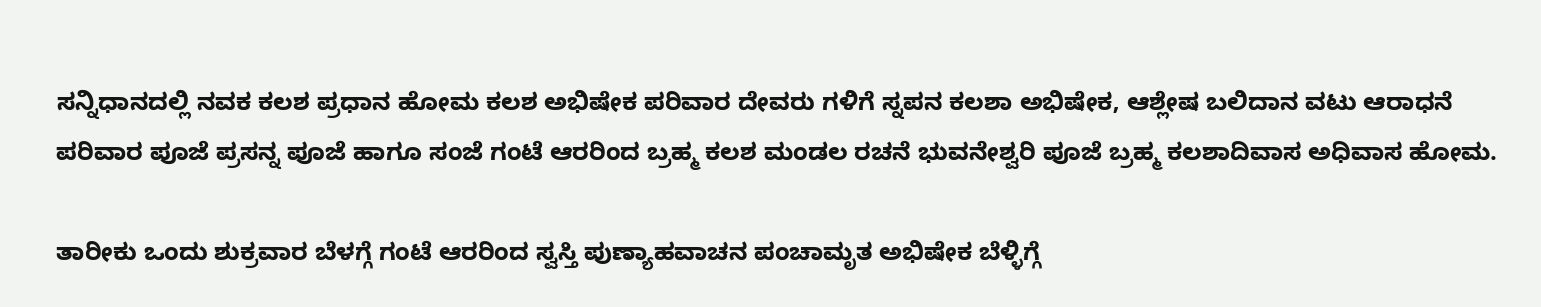ಸನ್ನಿಧಾನದಲ್ಲಿ ನವಕ ಕಲಶ ಪ್ರಧಾನ ಹೋಮ ಕಲಶ ಅಭಿಷೇಕ ಪರಿವಾರ ದೇವರು ಗಳಿಗೆ ಸ್ನಪನ ಕಲಶಾ ಅಭಿಷೇಕ, ಆಶ್ಲೇಷ ಬಲಿದಾನ ವಟು ಆರಾಧನೆ ಪರಿವಾರ ಪೂಜೆ ಪ್ರಸನ್ನ ಪೂಜೆ ಹಾಗೂ ಸಂಜೆ ಗಂಟೆ ಆರರಿಂದ ಬ್ರಹ್ಮ ಕಲಶ ಮಂಡಲ ರಚನೆ ಭುವನೇಶ್ವರಿ ಪೂಜೆ ಬ್ರಹ್ಮ ಕಲಶಾದಿವಾಸ ಅಧಿವಾಸ ಹೋಮ.

ತಾರೀಕು ಒಂದು ಶುಕ್ರವಾರ ಬೆಳಗ್ಗೆ ಗಂಟೆ ಆರರಿಂದ ಸ್ವಸ್ತಿ ಪುಣ್ಯಾಹವಾಚನ ಪಂಚಾಮೃತ ಅಭಿಷೇಕ ಬೆಳ್ಳಿಗ್ಗೆ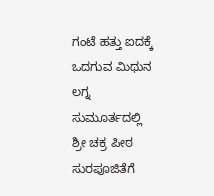ಗಂಟೆ ಹತ್ತು ಐದಕ್ಕೆ ಒದಗುವ ಮಿಥುನ ಲಗ್ನ ಸುಮೂರ್ತದಲ್ಲಿ ಶ್ರೀ ಚಕ್ರ ಪೀಠ ಸುರಪೂಜಿತೆಗೆ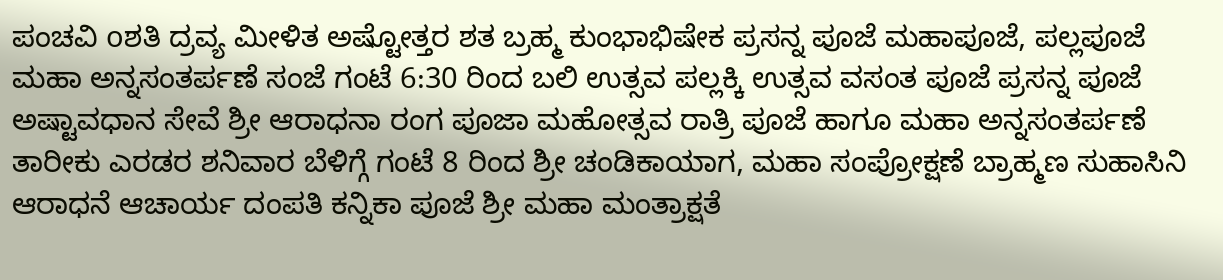ಪಂಚವಿ oಶತಿ ದ್ರವ್ಯ ಮೀಳಿತ ಅಷ್ಟೋತ್ತರ ಶತ ಬ್ರಹ್ಮ ಕುಂಭಾಭಿಷೇಕ ಪ್ರಸನ್ನ ಪೂಜೆ ಮಹಾಪೂಜೆ, ಪಲ್ಲಪೂಜೆ ಮಹಾ ಅನ್ನಸಂತರ್ಪಣೆ ಸಂಜೆ ಗಂಟೆ 6:30 ರಿಂದ ಬಲಿ ಉತ್ಸವ ಪಲ್ಲಕ್ಕಿ ಉತ್ಸವ ವಸಂತ ಪೂಜೆ ಪ್ರಸನ್ನ ಪೂಜೆ ಅಷ್ಟಾವಧಾನ ಸೇವೆ ಶ್ರೀ ಆರಾಧನಾ ರಂಗ ಪೂಜಾ ಮಹೋತ್ಸವ ರಾತ್ರಿ ಪೂಜೆ ಹಾಗೂ ಮಹಾ ಅನ್ನಸಂತರ್ಪಣೆ ತಾರೀಕು ಎರಡರ ಶನಿವಾರ ಬೆಳಿಗ್ಗೆ ಗಂಟೆ 8 ರಿಂದ ಶ್ರೀ ಚಂಡಿಕಾಯಾಗ, ಮಹಾ ಸಂಪ್ರೋಕ್ಷಣೆ ಬ್ರಾಹ್ಮಣ ಸುಹಾಸಿನಿ ಆರಾಧನೆ ಆಚಾರ್ಯ ದಂಪತಿ ಕನ್ನಿಕಾ ಪೂಜೆ ಶ್ರೀ ಮಹಾ ಮಂತ್ರಾಕ್ಷತೆ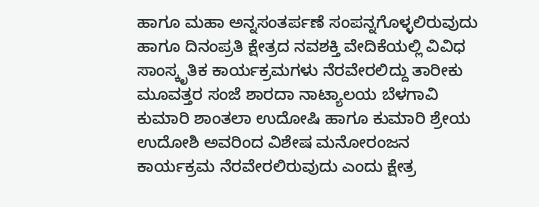ಹಾಗೂ ಮಹಾ ಅನ್ನಸಂತರ್ಪಣೆ ಸಂಪನ್ನಗೊಳ್ಳಲಿರುವುದು ಹಾಗೂ ದಿನಂಪ್ರತಿ ಕ್ಷೇತ್ರದ ನವಶಕ್ತಿ ವೇದಿಕೆಯಲ್ಲಿ ವಿವಿಧ ಸಾಂಸ್ಕೃತಿಕ ಕಾರ್ಯಕ್ರಮಗಳು ನೆರವೇರಲಿದ್ದು ತಾರೀಕು ಮೂವತ್ತರ ಸಂಜೆ ಶಾರದಾ ನಾಟ್ಯಾಲಯ ಬೆಳಗಾವಿ ಕುಮಾರಿ ಶಾಂತಲಾ ಉದೋಷಿ ಹಾಗೂ ಕುಮಾರಿ ಶ್ರೇಯ ಉದೋಶಿ ಅವರಿಂದ ವಿಶೇಷ ಮನೋರಂಜನ ಕಾರ್ಯಕ್ರಮ ನೆರವೇರಲಿರುವುದು ಎಂದು ಕ್ಷೇತ್ರ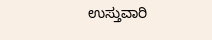ಉಸ್ತುವಾರಿ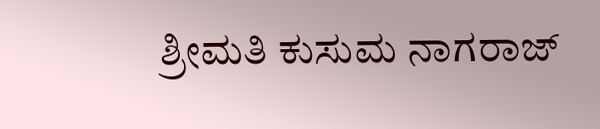ಶ್ರೀಮತಿ ಕುಸುಮ ನಾಗರಾಜ್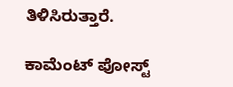ತಿಳಿಸಿರುತ್ತಾರೆ.

ಕಾಮೆಂಟ್‌‌ ಪೋಸ್ಟ್‌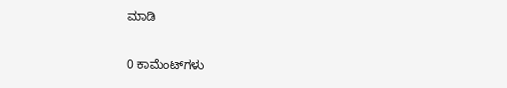ಮಾಡಿ

0 ಕಾಮೆಂಟ್‌ಗಳು